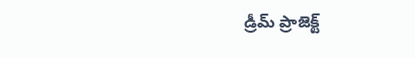డ్రీమ్ ప్రాజెక్ట్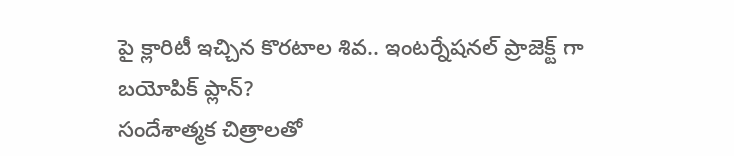పై క్లారిటీ ఇచ్చిన కొరటాల శివ.. ఇంటర్నేషనల్ ప్రాజెక్ట్ గా బయోపిక్ ప్లాన్?
సందేశాత్మక చిత్రాలతో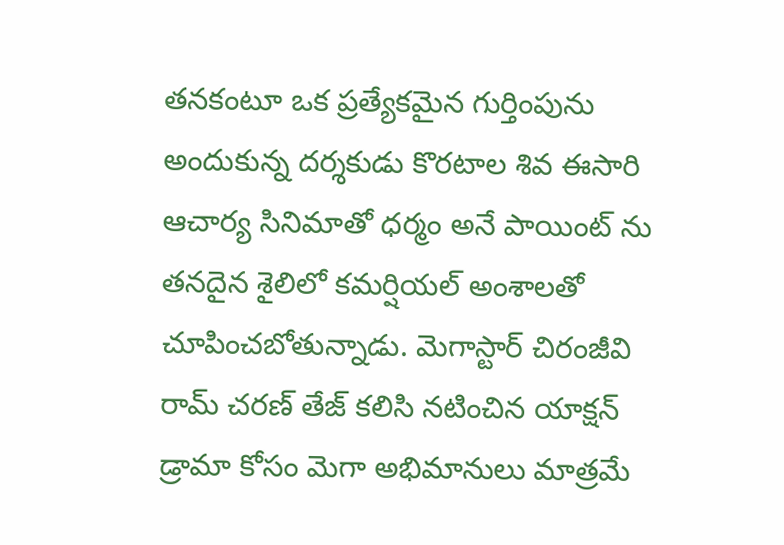తనకంటూ ఒక ప్రత్యేకమైన గుర్తింపును అందుకున్న దర్శకుడు కొరటాల శివ ఈసారి ఆచార్య సినిమాతో ధర్మం అనే పాయింట్ ను తనదైన శైలిలో కమర్షియల్ అంశాలతో చూపించబోతున్నాడు. మెగాస్టార్ చిరంజీవి రామ్ చరణ్ తేజ్ కలిసి నటించిన యాక్షన్ డ్రామా కోసం మెగా అభిమానులు మాత్రమే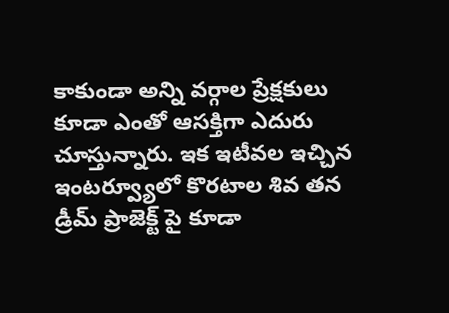కాకుండా అన్ని వర్గాల ప్రేక్షకులు కూడా ఎంతో ఆసక్తిగా ఎదురు చూస్తున్నారు. ఇక ఇటీవల ఇచ్చిన ఇంటర్వ్యూలో కొరటాల శివ తన డ్రీమ్ ప్రాజెక్ట్ పై కూడా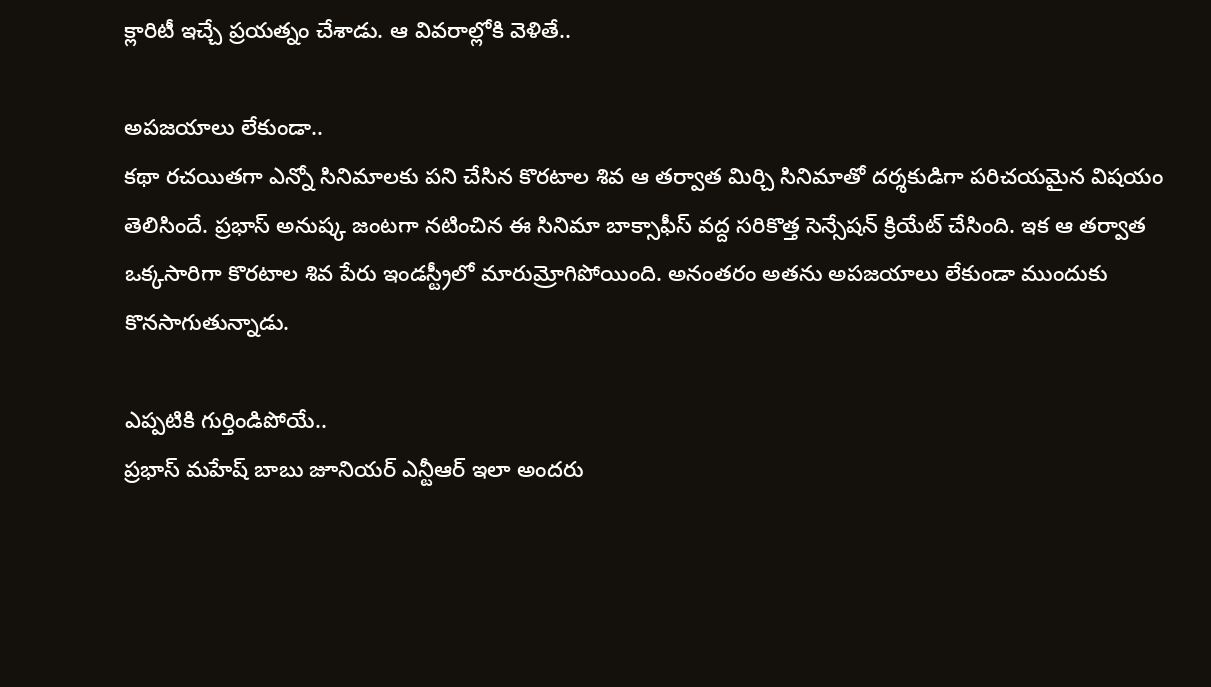క్లారిటీ ఇచ్చే ప్రయత్నం చేశాడు. ఆ వివరాల్లోకి వెళితే..

అపజయాలు లేకుండా..
కథా రచయితగా ఎన్నో సినిమాలకు పని చేసిన కొరటాల శివ ఆ తర్వాత మిర్చి సినిమాతో దర్శకుడిగా పరిచయమైన విషయం తెలిసిందే. ప్రభాస్ అనుష్క జంటగా నటించిన ఈ సినిమా బాక్సాఫీస్ వద్ద సరికొత్త సెన్సేషన్ క్రియేట్ చేసింది. ఇక ఆ తర్వాత ఒక్కసారిగా కొరటాల శివ పేరు ఇండస్ట్రీలో మారుమ్రోగిపోయింది. అనంతరం అతను అపజయాలు లేకుండా ముందుకు కొనసాగుతున్నాడు.

ఎప్పటికి గుర్తిండిపోయే..
ప్రభాస్ మహేష్ బాబు జూనియర్ ఎన్టీఆర్ ఇలా అందరు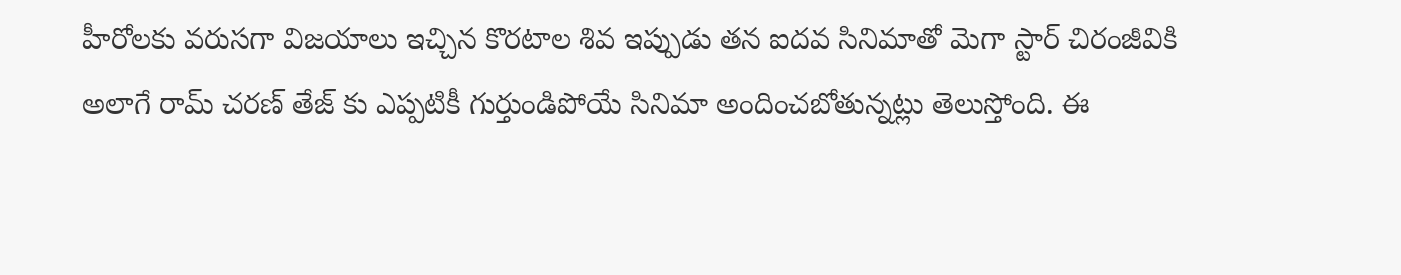హీరోలకు వరుసగా విజయాలు ఇచ్చిన కొరటాల శివ ఇప్పుడు తన ఐదవ సినిమాతో మెగా స్టార్ చిరంజీవికి అలాగే రామ్ చరణ్ తేజ్ కు ఎప్పటికీ గుర్తుండిపోయే సినిమా అందించబోతున్నట్లు తెలుస్తోంది. ఈ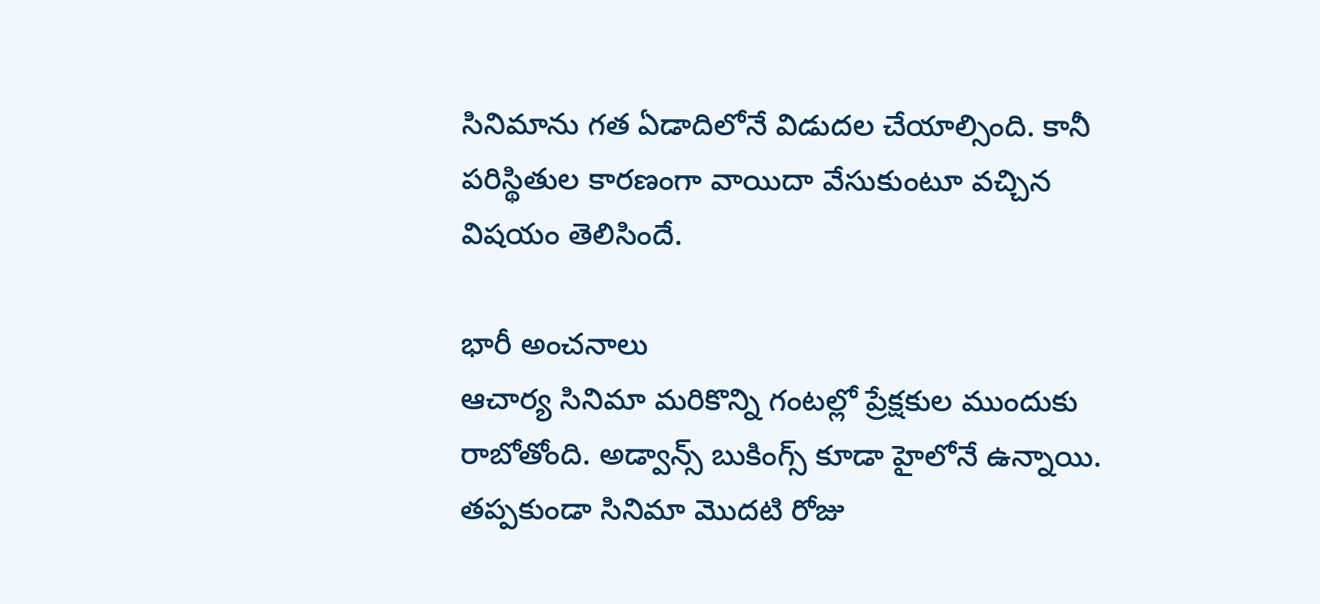సినిమాను గత ఏడాదిలోనే విడుదల చేయాల్సింది. కానీ పరిస్థితుల కారణంగా వాయిదా వేసుకుంటూ వచ్చిన విషయం తెలిసిందే.

భారీ అంచనాలు
ఆచార్య సినిమా మరికొన్ని గంటల్లో ప్రేక్షకుల ముందుకు రాబోతోంది. అడ్వాన్స్ బుకింగ్స్ కూడా హైలోనే ఉన్నాయి. తప్పకుండా సినిమా మొదటి రోజు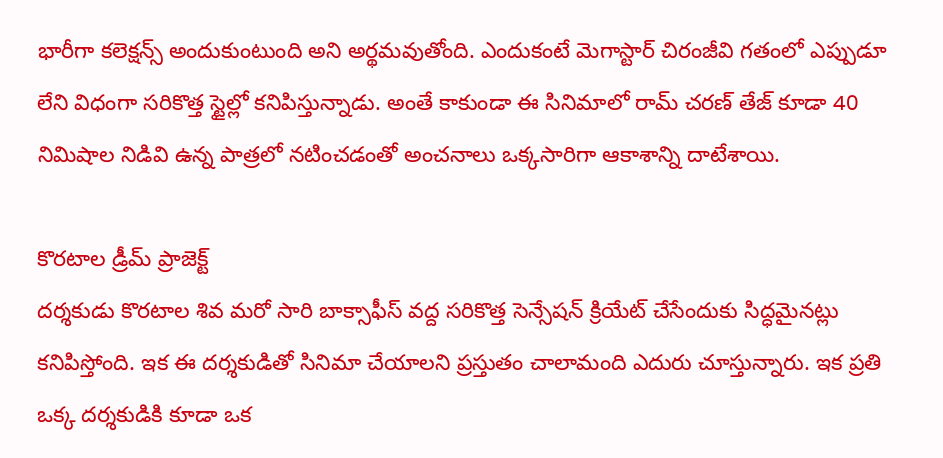భారీగా కలెక్షన్స్ అందుకుంటుంది అని అర్థమవుతోంది. ఎందుకంటే మెగాస్టార్ చిరంజీవి గతంలో ఎప్పుడూ లేని విధంగా సరికొత్త స్టైల్లో కనిపిస్తున్నాడు. అంతే కాకుండా ఈ సినిమాలో రామ్ చరణ్ తేజ్ కూడా 40 నిమిషాల నిడివి ఉన్న పాత్రలో నటించడంతో అంచనాలు ఒక్కసారిగా ఆకాశాన్ని దాటేశాయి.

కొరటాల డ్రీమ్ ప్రాజెక్ట్
దర్శకుడు కొరటాల శివ మరో సారి బాక్సాఫీస్ వద్ద సరికొత్త సెన్సేషన్ క్రియేట్ చేసేందుకు సిద్ధమైనట్లు కనిపిస్తోంది. ఇక ఈ దర్శకుడితో సినిమా చేయాలని ప్రస్తుతం చాలామంది ఎదురు చూస్తున్నారు. ఇక ప్రతి ఒక్క దర్శకుడికి కూడా ఒక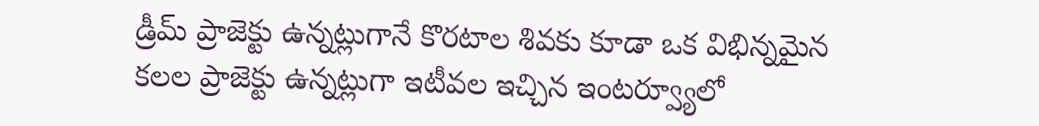డ్రీమ్ ప్రాజెక్టు ఉన్నట్లుగానే కొరటాల శివకు కూడా ఒక విభిన్నమైన కలల ప్రాజెక్టు ఉన్నట్లుగా ఇటీవల ఇచ్చిన ఇంటర్వ్యూలో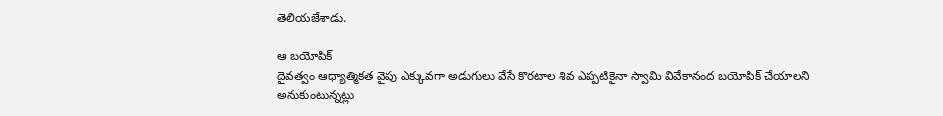తెలియజేశాడు.

ఆ బయోపిక్
దైవత్వం ఆధ్యాత్మికత వైపు ఎక్కువగా అడుగులు వేసే కొరటాల శివ ఎప్పటికైనా స్వామి వివేకానంద బయోపిక్ చేయాలని అనుకుంటున్నట్లు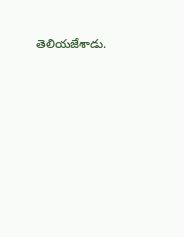తెలియజేశాడు.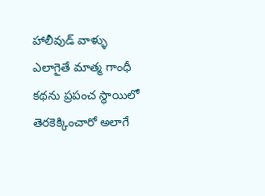హాలీవుడ్ వాళ్ళు ఎలాగైతే మాత్మ గాంధీ కథను ప్రపంచ స్థాయిలో తెరకెక్కించారో అలాగే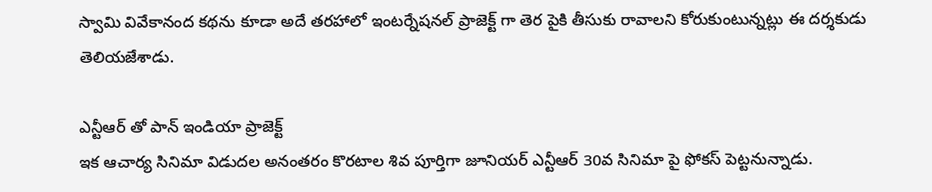స్వామి వివేకానంద కథను కూడా అదే తరహాలో ఇంటర్నేషనల్ ప్రాజెక్ట్ గా తెర పైకి తీసుకు రావాలని కోరుకుంటున్నట్లు ఈ దర్శకుడు తెలియజేశాడు.

ఎన్టీఆర్ తో పాన్ ఇండియా ప్రాజెక్ట్
ఇక ఆచార్య సినిమా విడుదల అనంతరం కొరటాల శివ పూర్తిగా జూనియర్ ఎన్టీఆర్ 30వ సినిమా పై ఫోకస్ పెట్టనున్నాడు.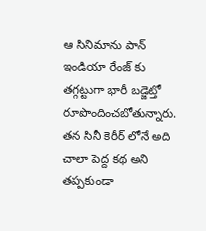ఆ సినిమాను పాన్ ఇండియా రేంజ్ కు తగ్గట్టుగా భారీ బడ్జెట్తో రూపొందించబోతున్నారు. తన సినీ కెరీర్ లోనే అది చాలా పెద్ద కథ అని తప్పకుండా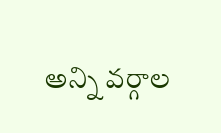అన్ని వర్గాల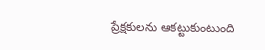ప్రేక్షకులను ఆకట్టుకుంటుంది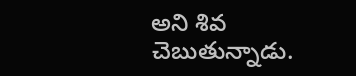అని శివ చెబుతున్నాడు.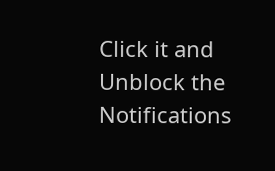Click it and Unblock the Notifications